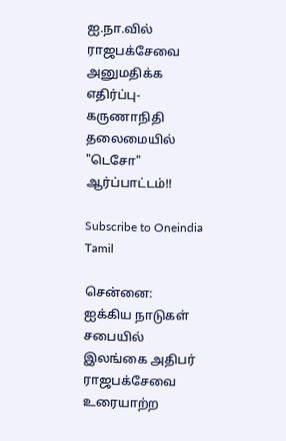ஐ.நா.வில் ராஜபக்சேவை அனுமதிக்க எதிர்ப்பு- கருணாநிதி தலைமையில் "டெசோ" ஆர்ப்பாட்டம்!!

Subscribe to Oneindia Tamil

சென்னை: ஐக்கிய நாடுகள் சபையில் இலங்கை அதிபர் ராஜபக்சேவை உரையாற்ற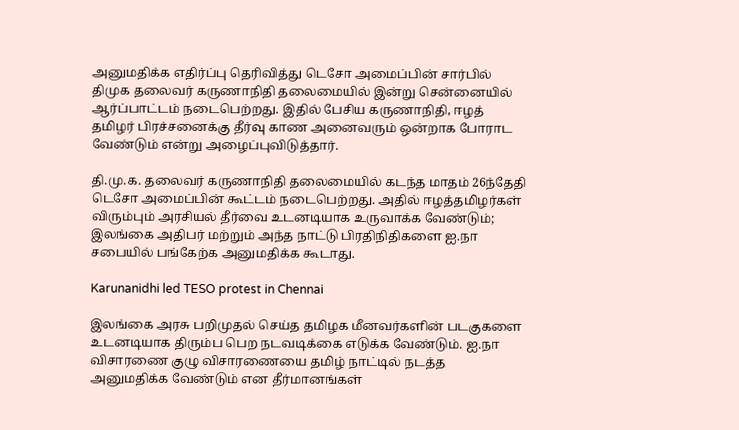அனுமதிக்க எதிர்ப்பு தெரிவித்து டெசோ அமைப்பின் சார்பில் திமுக தலைவர் கருணாநிதி தலைமையில் இன்று சென்னையில் ஆர்ப்பாட்டம் நடைபெற்றது. இதில் பேசிய கருணாநிதி, ஈழத் தமிழர் பிரச்சனைக்கு தீர்வு காண அனைவரும் ஒன்றாக போராட வேண்டும் என்று அழைப்புவிடுத்தார்.

தி.மு.க. தலைவர் கருணாநிதி தலைமையில் கடந்த மாதம் 26ந்தேதி டெசோ அமைப்பின் கூட்டம் நடைபெற்றது. அதில் ஈழத்தமிழர்கள் விரும்பும் அரசியல் தீர்வை உடனடியாக உருவாக்க வேண்டும்; இலங்கை அதிபர் மற்றும் அந்த நாட்டு பிரதிநிதிகளை ஐ.நா சபையில் பங்கேற்க அனுமதிக்க கூடாது.

Karunanidhi led TESO protest in Chennai

இலங்கை அரசு பறிமுதல் செய்த தமிழக மீனவர்களின் படகுகளை உடனடியாக திரும்ப பெற நடவடிக்கை எடுக்க வேண்டும். ஐ.நா விசாரணை குழு விசாரணையை தமிழ் நாட்டில் நடத்த அனுமதிக்க வேண்டும் என தீர்மானங்கள்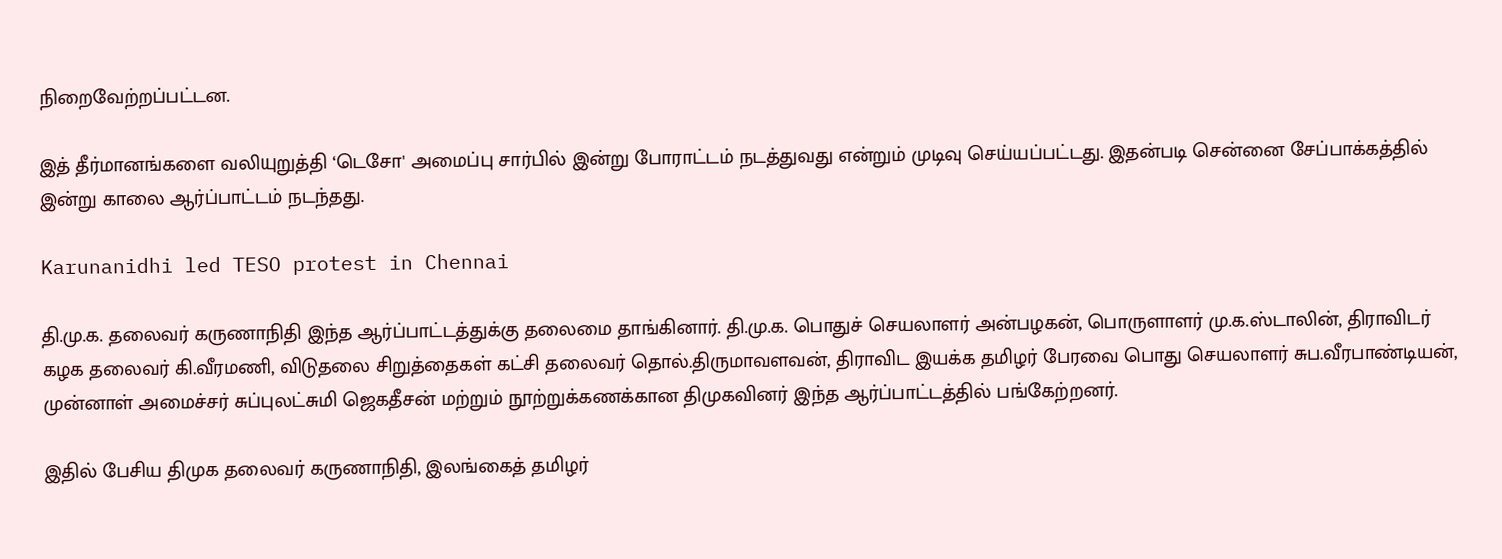நிறைவேற்றப்பட்டன.

இத் தீர்மானங்களை வலியுறுத்தி ‘டெசோ' அமைப்பு சார்பில் இன்று போராட்டம் நடத்துவது என்றும் முடிவு செய்யப்பட்டது. இதன்படி சென்னை சேப்பாக்கத்தில் இன்று காலை ஆர்ப்பாட்டம் நடந்தது.

Karunanidhi led TESO protest in Chennai

தி.மு.க. தலைவர் கருணாநிதி இந்த ஆர்ப்பாட்டத்துக்கு தலைமை தாங்கினார். தி.மு.க. பொதுச் செயலாளர் அன்பழகன், பொருளாளர் மு.க.ஸ்டாலின், திராவிடர் கழக தலைவர் கி.வீரமணி, விடுதலை சிறுத்தைகள் கட்சி தலைவர் தொல்.திருமாவளவன், திராவிட இயக்க தமிழர் பேரவை பொது செயலாளர் சுப.வீரபாண்டியன், முன்னாள் அமைச்சர் சுப்புலட்சுமி ஜெகதீசன் மற்றும் நூற்றுக்கணக்கான திமுகவினர் இந்த ஆர்ப்பாட்டத்தில் பங்கேற்றனர்.

இதில் பேசிய திமுக தலைவர் கருணாநிதி, இலங்கைத் தமிழர்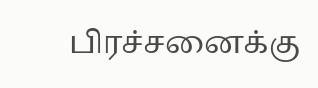பிரச்சனைக்கு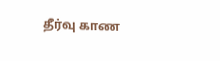தீர்வு காண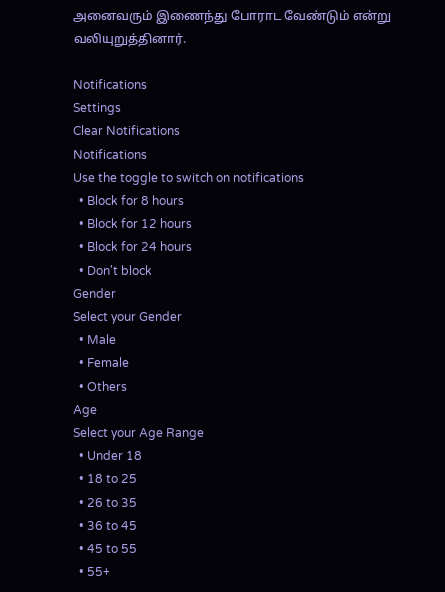அனைவரும் இணைந்து போராட வேண்டும் என்று வலியுறுத்தினார்.

Notifications
Settings
Clear Notifications
Notifications
Use the toggle to switch on notifications
  • Block for 8 hours
  • Block for 12 hours
  • Block for 24 hours
  • Don't block
Gender
Select your Gender
  • Male
  • Female
  • Others
Age
Select your Age Range
  • Under 18
  • 18 to 25
  • 26 to 35
  • 36 to 45
  • 45 to 55
  • 55+